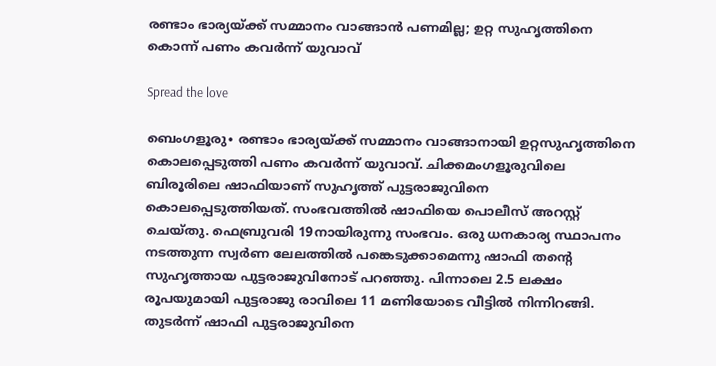രണ്ടാം ഭാര്യയ്ക്ക് സമ്മാനം വാങ്ങാൻ പണമില്ല; ഉറ്റ സുഹൃത്തിനെ കൊന്ന് പണം കവർന്ന് യുവാവ്

Spread the love

ബെംഗളൂരു∙ രണ്ടാം ഭാര്യയ്ക്ക് സമ്മാനം വാങ്ങാനായി ഉറ്റസുഹൃത്തിനെ കൊലപ്പെടുത്തി പണം കവർന്ന് യുവാവ്. ചിക്കമംഗളൂരുവിലെ ബിരൂരിലെ ഷാഫിയാണ് സുഹൃത്ത് പുട്ടരാജുവിനെ കൊലപ്പെടുത്തിയത്. സംഭവത്തിൽ ഷാഫിയെ പൊലീസ് അറസ്റ്റ് ചെയ്തു. ഫെബ്രുവരി 19നായിരുന്നു സംഭവം. ഒരു ധനകാര്യ സ്ഥാപനം നടത്തുന്ന സ്വർണ ലേലത്തിൽ പങ്കെടുക്കാമെന്നു ഷാഫി തന്റെ സുഹൃത്തായ പുട്ടരാജുവിനോട് പറഞ്ഞു. പിന്നാലെ 2.5 ലക്ഷം രൂപയുമായി പുട്ടരാജു രാവിലെ 11 മണിയോടെ വീട്ടിൽ നിന്നിറങ്ങി. തുടർന്ന് ഷാഫി പുട്ടരാജുവിനെ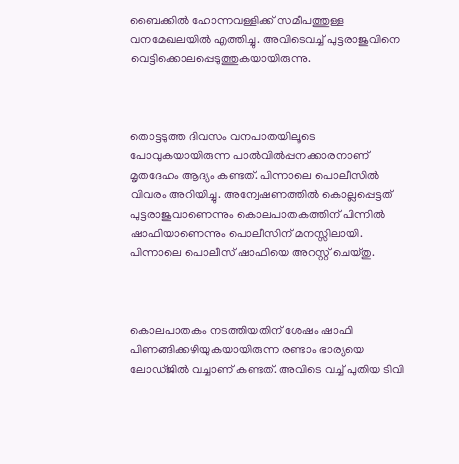ബൈക്കിൽ ഹോന്നവള്ളിക്ക് സമീപത്തുള്ള വനമേഖലയിൽ എത്തിച്ചു. അവിടെവച്ച് പുട്ടരാജുവിനെ വെട്ടിക്കൊലപ്പെടുത്തുകയായിരുന്നു.



തൊട്ടടുത്ത ദിവസം വനപാതയിലൂടെ പോവുകയായിരുന്ന പാൽവിൽപ്പനക്കാരനാണ് മൃതദേഹം ആദ്യം കണ്ടത്. പിന്നാലെ പൊലീസിൽ വിവരം അറിയിച്ചു. അന്വേഷണത്തിൽ കൊല്ലപ്പെട്ടത് പുട്ടരാജുവാണെന്നും കൊലപാതകത്തിന് പിന്നില്‍ ഷാഫിയാണെന്നും പൊലീസിന് മനസ്സിലായി. പിന്നാലെ പൊലീസ് ഷാഫിയെ അറസ്റ്റ് ചെയ്തു.



കൊലപാതകം നടത്തിയതിന് ശേഷം ഷാഫി പിണങ്ങിക്കഴിയുകയായിരുന്ന രണ്ടാം ഭാര്യയെ ലോ‍ഡ്ജിൽ വച്ചാണ് കണ്ടത്. അവിടെ വച്ച് പുതിയ ടിവി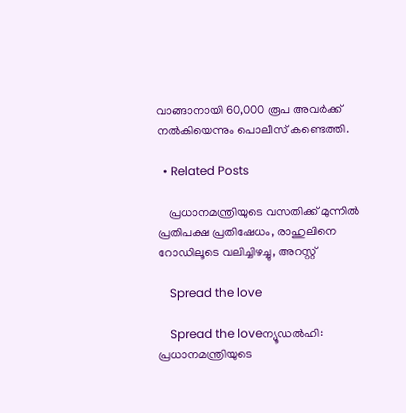വാങ്ങാനായി 60,000 രൂപ അവർക്ക് നല്‍കിയെന്നും പൊലീസ് കണ്ടെത്തി.

  • Related Posts

    പ്രധാനമന്ത്രിയുടെ വസതിക്ക് മുന്നിൽ പ്രതിപക്ഷ പ്രതിഷേധം, രാഹുലിനെ റോഡിലൂടെ വലിച്ചിഴച്ചു, അറസ്റ്റ്

    Spread the love

    Spread the loveന്യൂഡല്‍ഹി: പ്രധാനമന്ത്രിയുടെ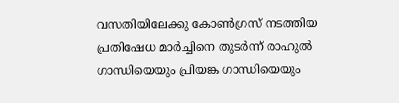വസതിയിലേക്കു കോണ്‍ഗ്രസ് നടത്തിയ പ്രതിഷേധ മാര്‍ച്ചിനെ തുടര്‍ന്ന് രാഹുല്‍ ഗാന്ധിയെയും പ്രിയങ്ക ഗാന്ധിയെയും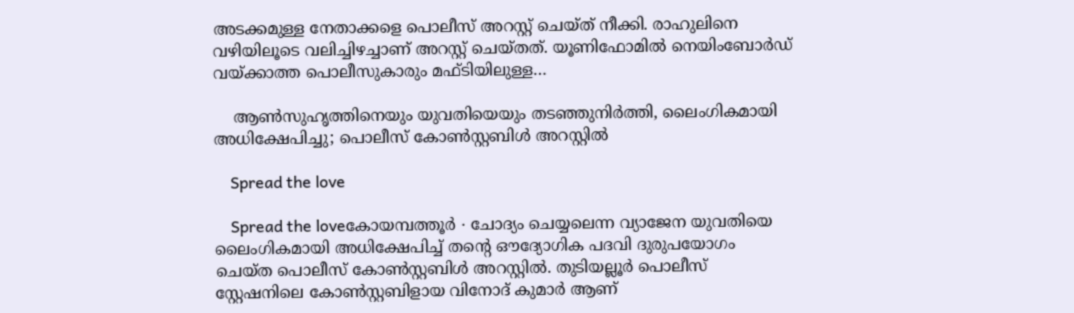അടക്കമുള്ള നേതാക്കളെ പൊലീസ് അറസ്റ്റ് ചെയ്ത് നീക്കി. രാഹുലിനെ വഴിയിലൂടെ വലിച്ചിഴച്ചാണ് അറസ്റ്റ് ചെയ്തത്. യൂണിഫോമില്‍ നെയിംബോര്‍ഡ് വയ്ക്കാത്ത പൊലീസുകാരും മഫ്ടിയിലുള്ള…

    ആൺസുഹൃത്തിനെയും യുവതിയെയും തടഞ്ഞുനിർത്തി, ലൈംഗികമായി അധിക്ഷേപിച്ചു; പൊലീസ് കോൺസ്റ്റബിൾ അറസ്റ്റിൽ

    Spread the love

    Spread the loveകോയമ്പത്തൂർ ∙ ചോദ്യം ചെയ്യലെന്ന വ്യാജേന യുവതിയെ ലൈംഗികമായി അധിക്ഷേപിച്ച് തന്റെ ഔദ്യോഗിക പദവി ദുരുപയോഗം ചെയ്ത പൊലീസ് കോൺസ്റ്റബിൾ അറസ്റ്റിൽ. തുടിയല്ലൂർ പൊലീസ് സ്റ്റേഷനിലെ കോൺസ്റ്റബിളായ വിനോദ് കുമാർ ആണ്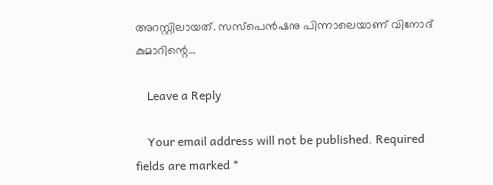അറസ്റ്റിലായത്. സസ്പെൻഷനു പിന്നാലെയാണ് വിനോദ് കുമാറിന്റെ…

    Leave a Reply

    Your email address will not be published. Required fields are marked *